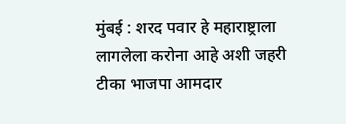मुंबई : शरद पवार हे महाराष्ट्राला लागलेला करोना आहे अशी जहरी टीका भाजपा आमदार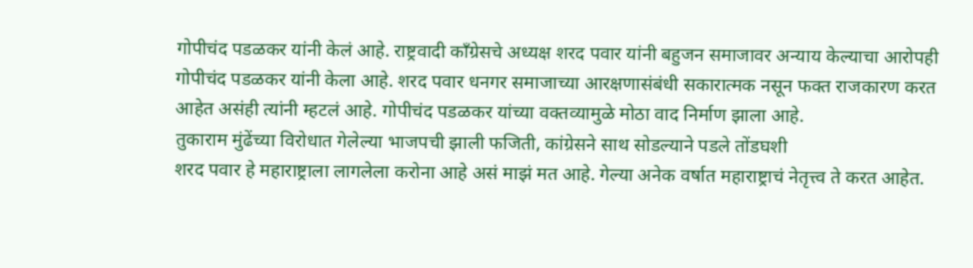गोपीचंद पडळकर यांनी केलं आहे. राष्ट्रवादी काँग्रेसचे अध्यक्ष शरद पवार यांनी बहुजन समाजावर अन्याय केल्याचा आरोपही गोपीचंद पडळकर यांनी केला आहे. शरद पवार धनगर समाजाच्या आरक्षणासंबंधी सकारात्मक नसून फक्त राजकारण करत आहेत असंही त्यांनी म्हटलं आहे. गोपीचंद पडळकर यांच्या वक्तव्यामुळे मोठा वाद निर्माण झाला आहे.
तुकाराम मुंढेंच्या विरोधात गेलेल्या भाजपची झाली फजिती, कांग्रेसने साथ सोडल्याने पडले तोंडघशी
शरद पवार हे महाराष्ट्राला लागलेला करोना आहे असं माझं मत आहे. गेल्या अनेक वर्षात महाराष्ट्राचं नेतृत्त्व ते करत आहेत.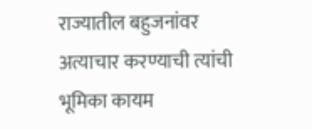राज्यातील बहुजनांवर अत्याचार करण्याची त्यांची भूमिका कायम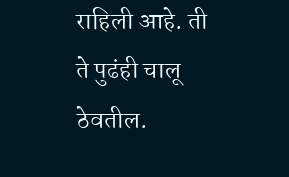राहिली आहे. ती ते पुढंही चालू ठेवतील.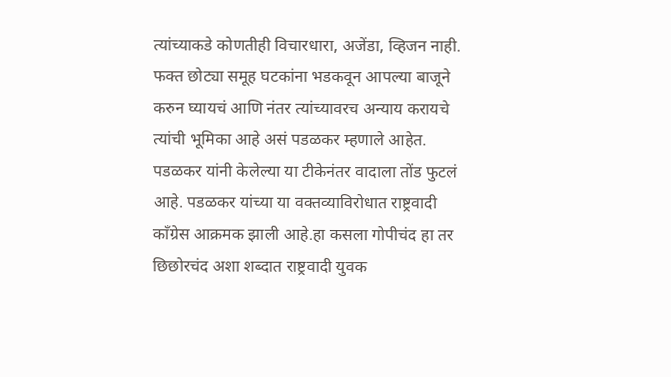त्यांच्याकडे कोणतीही विचारधारा, अजेंडा, व्हिजन नाही. फक्त छोट्या समूह घटकांना भडकवून आपल्या बाजूने करुन घ्यायचं आणि नंतर त्यांच्यावरच अन्याय करायचे त्यांची भूमिका आहे असं पडळकर म्हणाले आहेत.
पडळकर यांनी केलेल्या या टीकेनंतर वादाला तोंड फुटलं आहे. पडळकर यांच्या या वक्तव्याविरोधात राष्ट्रवादी काँग्रेस आक्रमक झाली आहे.हा कसला गोपीचंद हा तर छिछोरचंद अशा शब्दात राष्ट्रवादी युवक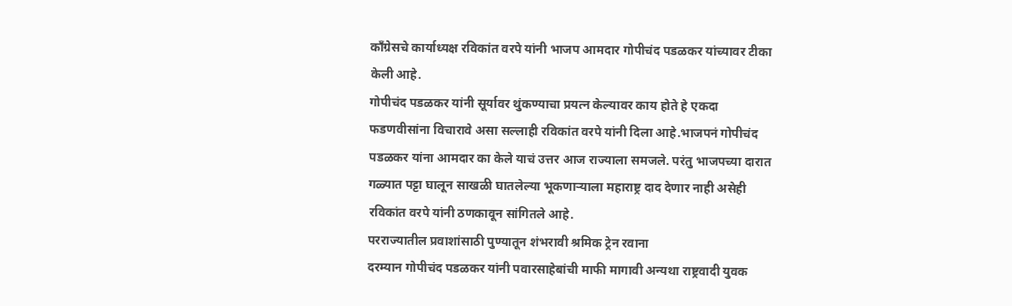काँग्रेसचे कार्याध्यक्ष रविकांत वरपे यांनी भाजप आमदार गोपीचंद पडळकर यांच्यावर टीका केली आहे.
गोपीचंद पडळकर यांनी सूर्यावर थुंकण्याचा प्रयत्न केल्यावर काय होते हे एकदा फडणवीसांना विचारावे असा सल्लाही रविकांत वरपे यांनी दिला आहे.भाजपनं गोपीचंद पडळकर यांना आमदार का केले याचं उत्तर आज राज्याला समजले. परंतु भाजपच्या दारात गळ्यात पट्टा घालून साखळी घातलेल्या भूकणाऱ्याला महाराष्ट्र दाद देणार नाही असेही रविकांत वरपे यांनी ठणकावून सांगितले आहे.
परराज्यातील प्रवाशांसाठी पुण्यातून शंभरावी श्रमिक ट्रेन रवाना
दरम्यान गोपीचंद पडळकर यांनी पवारसाहेबांची माफी मागावी अन्यथा राष्ट्रवादी युवक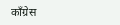काँग्रेस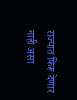राज्यात फिरू देणार नाही असा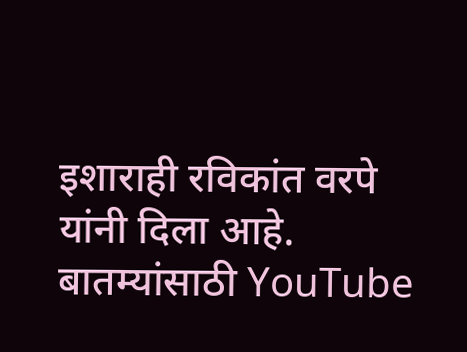इशाराही रविकांत वरपे यांनी दिला आहे.
बातम्यांसाठी YouTube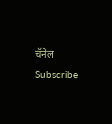चॅनेल Subscribe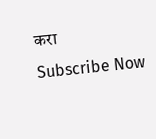करा
Subscribe Now